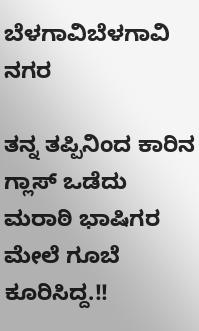ಬೆಳಗಾವಿಬೆಳಗಾವಿ ನಗರ

ತನ್ನ ತಪ್ಪಿನಿಂದ ಕಾರಿನ ಗ್ಲಾಸ್ ಒಡೆದು ಮರಾಠಿ ಭಾಷಿಗರ ಮೇಲೆ ಗೂಬೆ ಕೂರಿಸಿದ್ದ.!!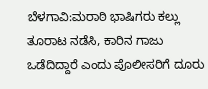ಬೆಳಗಾವಿ:ಮರಾಠಿ ಭಾಷಿಗರು ಕಲ್ಲು ತೂರಾಟ ನಡೆಸಿ, ಕಾರಿನ ಗಾಜು ಒಡೆದಿದ್ದಾರೆ ಎಂದು ಪೊಲೀಸರಿಗೆ ದೂರು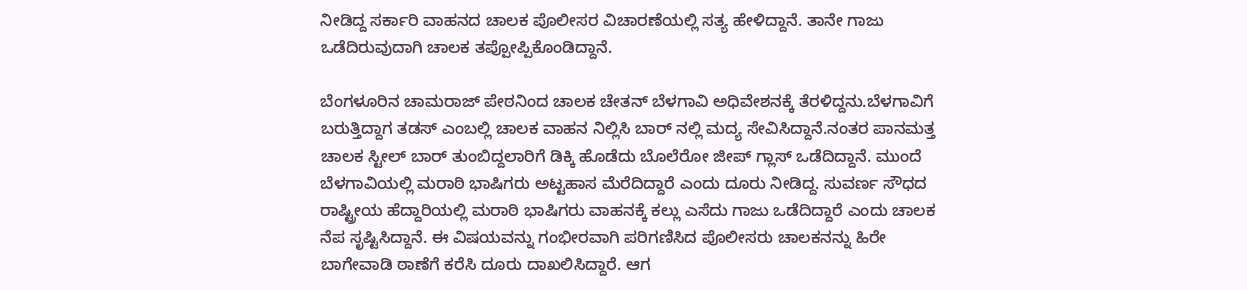ನೀಡಿದ್ದ ಸರ್ಕಾರಿ ವಾಹನದ ಚಾಲಕ ಪೊಲೀಸರ ವಿಚಾರಣೆಯಲ್ಲಿ ಸತ್ಯ ಹೇಳಿದ್ದಾನೆ. ತಾನೇ ಗಾಜು ಒಡೆದಿರುವುದಾಗಿ ಚಾಲಕ ತಪ್ಪೋಪ್ಪಿಕೊಂಡಿದ್ದಾನೆ.

ಬೆಂಗಳೂರಿನ ಚಾಮರಾಜ್ ಪೇಠನಿಂದ ಚಾಲಕ ಚೇತನ್ ಬೆಳಗಾವಿ ಅಧಿವೇಶನಕ್ಕೆ ತೆರಳಿದ್ದನು.ಬೆಳಗಾವಿಗೆ ಬರುತ್ತಿದ್ದಾಗ ತಡಸ್ ಎಂಬಲ್ಲಿ ಚಾಲಕ ವಾಹನ ನಿಲ್ಲಿಸಿ ಬಾರ್ ನಲ್ಲಿ ಮದ್ಯ ಸೇವಿಸಿದ್ದಾನೆ.ನಂತರ ಪಾನಮತ್ತ ಚಾಲಕ ಸ್ಟೀಲ್ ಬಾರ್ ತುಂಬಿದ್ದಲಾರಿಗೆ ಡಿಕ್ಕಿ ಹೊಡೆದು ಬೊಲೆರೋ ಜೀಪ್ ಗ್ಲಾಸ್ ಒಡೆದಿದ್ದಾನೆ. ಮುಂದೆ ಬೆಳಗಾವಿಯಲ್ಲಿ ಮರಾಠಿ ಭಾಷಿಗರು ಅಟ್ಟಹಾಸ ಮೆರೆದಿದ್ದಾರೆ ಎಂದು ದೂರು ನೀಡಿದ್ದ. ಸುವರ್ಣ ಸೌಧದ ರಾಷ್ಟ್ರೀಯ ಹೆದ್ದಾರಿಯಲ್ಲಿ ಮರಾಠಿ ಭಾಷಿಗರು ವಾಹನಕ್ಕೆ ಕಲ್ಲು ಎಸೆದು ಗಾಜು ಒಡೆದಿದ್ದಾರೆ ಎಂದು ಚಾಲಕ ನೆಪ ಸೃಷ್ಟಿಸಿದ್ದಾನೆ. ಈ ವಿಷಯವನ್ನು ಗಂಭೀರವಾಗಿ ಪರಿಗಣಿಸಿದ ಪೊಲೀಸರು ಚಾಲಕನನ್ನು ಹಿರೇ ಬಾಗೇವಾಡಿ ಠಾಣೆಗೆ ಕರೆಸಿ ದೂರು ದಾಖಲಿಸಿದ್ದಾರೆ. ಆಗ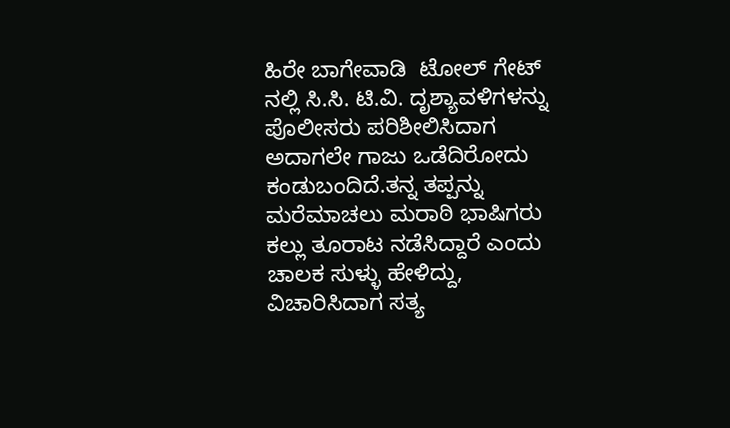ಹಿರೇ ಬಾಗೇವಾಡಿ  ಟೋಲ್ ಗೇಟ್ ನಲ್ಲಿ ಸಿ.ಸಿ. ಟಿ.ವಿ. ದೃಶ್ಯಾವಳಿಗಳನ್ನು ಪೊಲೀಸರು ಪರಿಶೀಲಿಸಿದಾಗ ಅದಾಗಲೇ ಗಾಜು ಒಡೆದಿರೋದು ಕಂಡುಬಂದಿದೆ.ತನ್ನ ತಪ್ಪನ್ನು ಮರೆಮಾಚಲು ಮರಾಠಿ ಭಾಷಿಗರು ಕಲ್ಲು ತೂರಾಟ ನಡೆಸಿದ್ದಾರೆ ಎಂದು ಚಾಲಕ ಸುಳ್ಳು ಹೇಳಿದ್ದು, ವಿಚಾರಿಸಿದಾಗ ಸತ್ಯ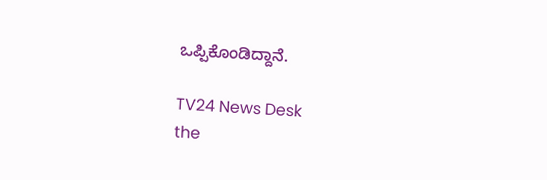ಒಪ್ಪಿಕೊಂಡಿದ್ದಾನೆ.

TV24 News Desk
the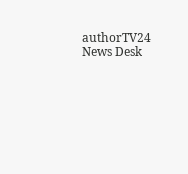authorTV24 News Desk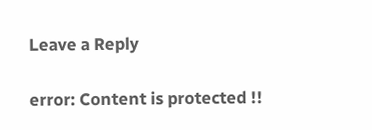Leave a Reply

error: Content is protected !!